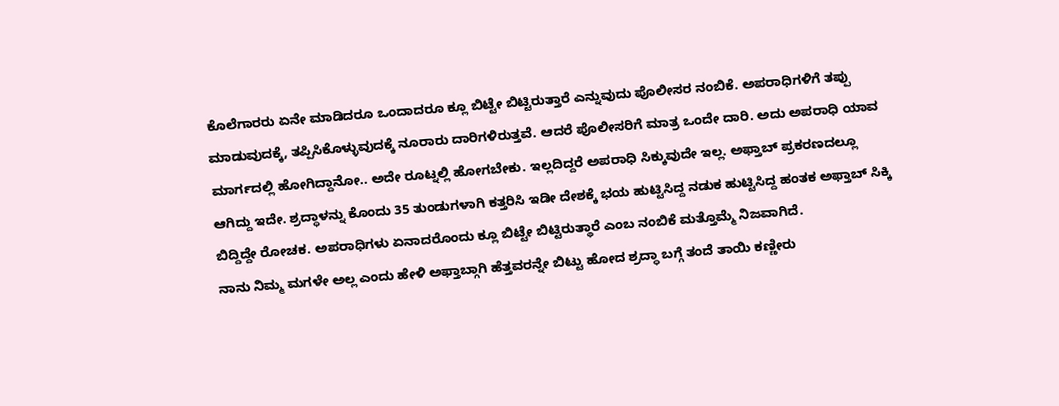ಕೊಲೆಗಾರರು ಏನೇ ಮಾಡಿದರೂ ಒಂದಾದರೂ ಕ್ಲೂ ಬಿಟ್ಟೇ ಬಿಟ್ಟಿರುತ್ತಾರೆ ಎನ್ನುವುದು ಪೊಲೀಸರ ನಂಬಿಕೆ. ಅಪರಾಧಿಗಳಿಗೆ ತಪ್ಪು ಮಾಡುವುದಕ್ಕೆ, ತಪ್ಪಿಸಿಕೊಳ್ಳುವುದಕ್ಕೆ ನೂರಾರು ದಾರಿಗಳಿರುತ್ತವೆ. ಆದರೆ ಪೊಲೀಸರಿಗೆ ಮಾತ್ರ ಒಂದೇ ದಾರಿ. ಅದು ಅಪರಾಧಿ ಯಾವ ಮಾರ್ಗದಲ್ಲಿ ಹೋಗಿದ್ದಾನೋ.. ಅದೇ ರೂಟ್ನಲ್ಲಿ ಹೋಗಬೇಕು. ಇಲ್ಲದಿದ್ದರೆ ಅಪರಾಧಿ ಸಿಕ್ಕುವುದೇ ಇಲ್ಲ. ಅಫ್ತಾಬ್ ಪ್ರಕರಣದಲ್ಲೂ ಆಗಿದ್ದು ಇದೇ. ಶ್ರದ್ಧಾಳನ್ನು ಕೊಂದು 35 ತುಂಡುಗಳಾಗಿ ಕತ್ತರಿಸಿ ಇಡೀ ದೇಶಕ್ಕೆ ಭಯ ಹುಟ್ಟಿಸಿದ್ದ ನಡುಕ ಹುಟ್ಟಿಸಿದ್ದ ಹಂತಕ ಅಫ್ತಾಬ್ ಸಿಕ್ಕಿ ಬಿದ್ದಿದ್ದೇ ರೋಚಕ. ಅಪರಾಧಿಗಳು ಏನಾದರೊಂದು ಕ್ಲೂ ಬಿಟ್ಟೇ ಬಿಟ್ಟಿರುತ್ಥಾರೆ ಎಂಬ ನಂಬಿಕೆ ಮತ್ತೊಮ್ಮೆ ನಿಜವಾಗಿದೆ.
ನಾನು ನಿಮ್ಮ ಮಗಳೇ ಅಲ್ಲ ಎಂದು ಹೇಳಿ ಅಫ್ತಾಬ್ಗಾಗಿ ಹೆತ್ತವರನ್ನೇ ಬಿಟ್ಟು ಹೋದ ಶ್ರದ್ಧಾ ಬಗ್ಗೆ ತಂದೆ ತಾಯಿ ಕಣ್ಣೀರು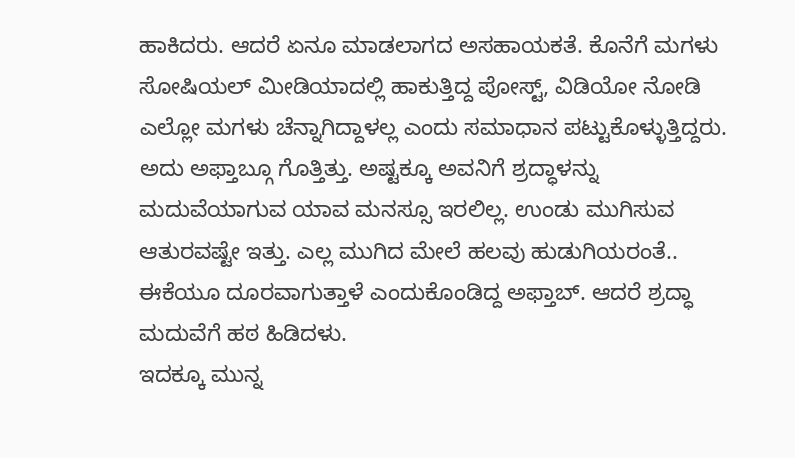ಹಾಕಿದರು. ಆದರೆ ಏನೂ ಮಾಡಲಾಗದ ಅಸಹಾಯಕತೆ. ಕೊನೆಗೆ ಮಗಳು ಸೋಷಿಯಲ್ ಮೀಡಿಯಾದಲ್ಲಿ ಹಾಕುತ್ತಿದ್ದ ಪೋಸ್ಟ್, ವಿಡಿಯೋ ನೋಡಿ ಎಲ್ಲೋ ಮಗಳು ಚೆನ್ನಾಗಿದ್ದಾಳಲ್ಲ ಎಂದು ಸಮಾಧಾನ ಪಟ್ಟುಕೊಳ್ಳುತ್ತಿದ್ದರು. ಅದು ಅಫ್ತಾಬ್ಗೂ ಗೊತ್ತಿತ್ತು. ಅಷ್ಟಕ್ಕೂ ಅವನಿಗೆ ಶ್ರದ್ಧಾಳನ್ನು ಮದುವೆಯಾಗುವ ಯಾವ ಮನಸ್ಸೂ ಇರಲಿಲ್ಲ. ಉಂಡು ಮುಗಿಸುವ ಆತುರವಷ್ಟೇ ಇತ್ತು. ಎಲ್ಲ ಮುಗಿದ ಮೇಲೆ ಹಲವು ಹುಡುಗಿಯರಂತೆ.. ಈಕೆಯೂ ದೂರವಾಗುತ್ತಾಳೆ ಎಂದುಕೊಂಡಿದ್ದ ಅಫ್ತಾಬ್. ಆದರೆ ಶ್ರದ್ಧಾ ಮದುವೆಗೆ ಹಠ ಹಿಡಿದಳು.
ಇದಕ್ಕೂ ಮುನ್ನ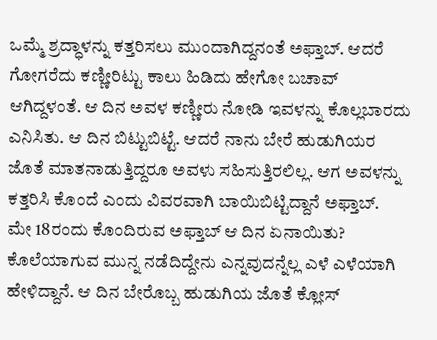ಒಮ್ಮೆ ಶ್ರದ್ಧಾಳನ್ನು ಕತ್ತರಿಸಲು ಮುಂದಾಗಿದ್ದನಂತೆ ಅಫ್ತಾಬ್. ಆದರೆ ಗೋಗರೆದು ಕಣ್ಣೀರಿಟ್ಟು ಕಾಲು ಹಿಡಿದು ಹೇಗೋ ಬಚಾವ್ ಆಗಿದ್ದಳಂತೆ. ಆ ದಿನ ಅವಳ ಕಣ್ಣೀರು ನೋಡಿ ಇವಳನ್ನು ಕೊಲ್ಲಬಾರದು ಎನಿಸಿತು. ಆ ದಿನ ಬಿಟ್ಟುಬಿಟ್ಟೆ. ಆದರೆ ನಾನು ಬೇರೆ ಹುಡುಗಿಯರ ಜೊತೆ ಮಾತನಾಡುತ್ತಿದ್ದರೂ ಅವಳು ಸಹಿಸುತ್ತಿರಲಿಲ್ಲ. ಆಗ ಅವಳನ್ನು ಕತ್ತರಿಸಿ ಕೊಂದೆ ಎಂದು ವಿವರವಾಗಿ ಬಾಯಿಬಿಟ್ಟಿದ್ದಾನೆ ಅಫ್ತಾಬ್.
ಮೇ 18ರಂದು ಕೊಂದಿರುವ ಅಫ್ತಾಬ್ ಆ ದಿನ ಏನಾಯಿತು? ಕೊಲೆಯಾಗುವ ಮುನ್ನ ನಡೆದಿದ್ದೇನು ಎನ್ನವುದನ್ನೆಲ್ಲ ಎಳೆ ಎಳೆಯಾಗಿ ಹೇಳಿದ್ದಾನೆ. ಆ ದಿನ ಬೇರೊಬ್ಬ ಹುಡುಗಿಯ ಜೊತೆ ಕ್ಲೋಸ್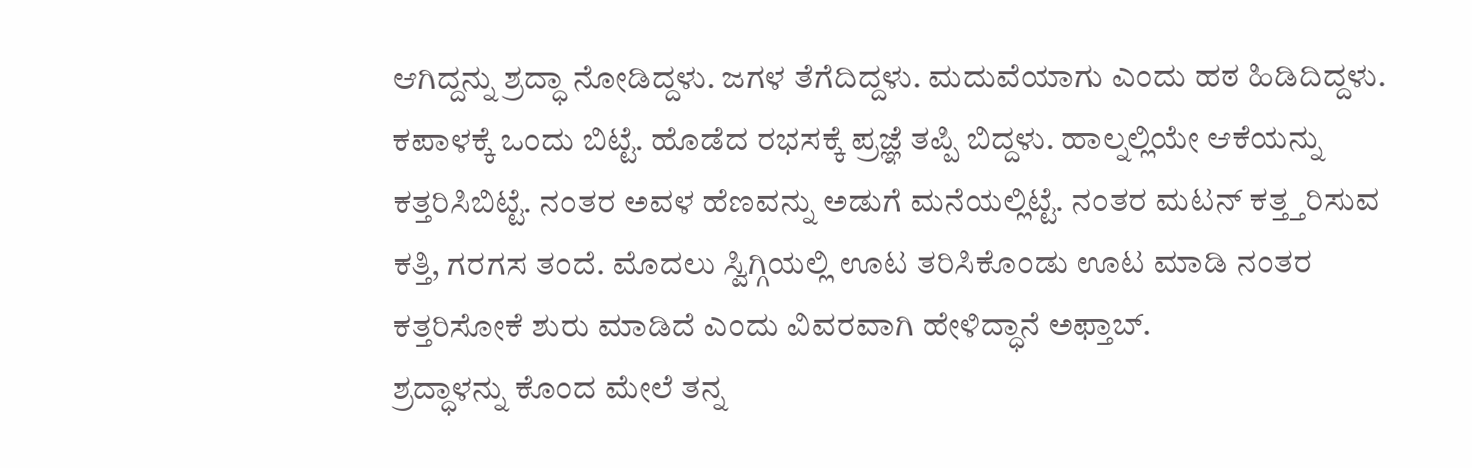ಆಗಿದ್ದನ್ನು ಶ್ರದ್ಧಾ ನೋಡಿದ್ದಳು. ಜಗಳ ತೆಗೆದಿದ್ದಳು. ಮದುವೆಯಾಗು ಎಂದು ಹಠ ಹಿಡಿದಿದ್ದಳು. ಕಪಾಳಕ್ಕೆ ಒಂದು ಬಿಟ್ಟೆ. ಹೊಡೆದ ರಭಸಕ್ಕೆ ಪ್ರಜ್ಞೆ ತಪ್ಪಿ ಬಿದ್ದಳು. ಹಾಲ್ನಲ್ಲಿಯೇ ಆಕೆಯನ್ನು ಕತ್ತರಿಸಿಬಿಟ್ಟೆ. ನಂತರ ಅವಳ ಹೆಣವನ್ನು ಅಡುಗೆ ಮನೆಯಲ್ಲಿಟ್ಟೆ. ನಂತರ ಮಟನ್ ಕತ್ತ್ತರಿಸುವ ಕತ್ತಿ, ಗರಗಸ ತಂದೆ. ಮೊದಲು ಸ್ವಿಗ್ಗಿಯಲ್ಲಿ ಊಟ ತರಿಸಿಕೊಂಡು ಊಟ ಮಾಡಿ ನಂತರ ಕತ್ತರಿಸೋಕೆ ಶುರು ಮಾಡಿದೆ ಎಂದು ವಿವರವಾಗಿ ಹೇಳಿದ್ಧಾನೆ ಅಫ್ತಾಬ್.
ಶ್ರದ್ಧಾಳನ್ನು ಕೊಂದ ಮೇಲೆ ತನ್ನ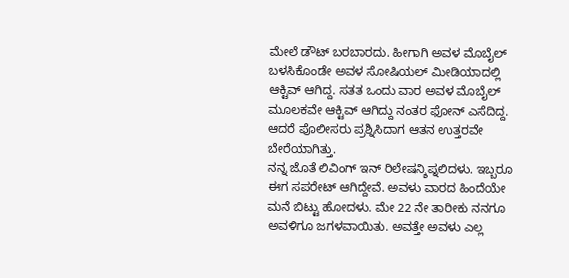ಮೇಲೆ ಡೌಟ್ ಬರಬಾರದು. ಹೀಗಾಗಿ ಅವಳ ಮೊಬೈಲ್ ಬಳಸಿಕೊಂಡೇ ಅವಳ ಸೋಷಿಯಲ್ ಮೀಡಿಯಾದಲ್ಲಿ ಆಕ್ಟಿವ್ ಆಗಿದ್ದ. ಸತತ ಒಂದು ವಾರ ಅವಳ ಮೊಬೈಲ್ ಮೂಲಕವೇ ಆಕ್ಟಿವ್ ಆಗಿದ್ದು ನಂತರ ಫೋನ್ ಎಸೆದಿದ್ದ. ಆದರೆ ಪೊಲೀಸರು ಪ್ರಶ್ನಿಸಿದಾಗ ಆತನ ಉತ್ತರವೇ ಬೇರೆಯಾಗಿತ್ತು.
ನನ್ನ ಜೊತೆ ಲಿವಿಂಗ್ ಇನ್ ರಿಲೇಷನ್ಶಿಪ್ನಲಿದಳು. ಇಬ್ಬರೂ ಈಗ ಸಪರೇಟ್ ಆಗಿದ್ದೇವೆ. ಅವಳು ವಾರದ ಹಿಂದೆಯೇ ಮನೆ ಬಿಟ್ಟು ಹೋದಳು. ಮೇ 22 ನೇ ತಾರೀಕು ನನಗೂ ಅವಳಿಗೂ ಜಗಳವಾಯಿತು. ಅವತ್ತೇ ಅವಳು ಎಲ್ಲ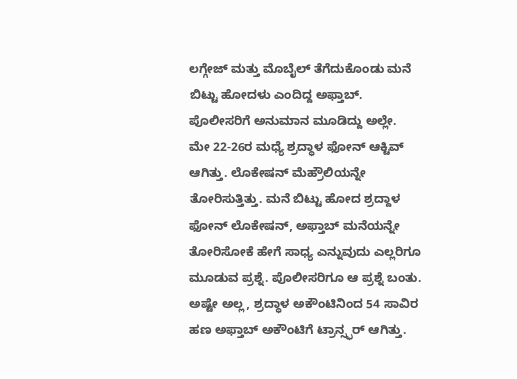ಲಗ್ಗೇಜ್ ಮತ್ತು ಮೊಬೈಲ್ ತೆಗೆದುಕೊಂಡು ಮನೆ ಬಿಟ್ಟು ಹೋದಳು ಎಂದಿದ್ದ ಅಫ್ತಾಬ್. ಪೊಲೀಸರಿಗೆ ಅನುಮಾನ ಮೂಡಿದ್ದು ಅಲ್ಲೇ.
ಮೇ 22-26ರ ಮಧ್ಯೆ ಶ್ರದ್ಧಾಳ ಫೋನ್ ಆಕ್ಟಿವ್ ಆಗಿತ್ತು. ಲೊಕೇಷನ್ ಮೆಹ್ರೌಲಿಯನ್ನೇ ತೋರಿಸುತ್ತಿತ್ತು. ಮನೆ ಬಿಟ್ಟು ಹೋದ ಶ್ರದ್ದಾಳ ಫೋನ್ ಲೊಕೇಷನ್, ಅಫ್ತಾಬ್ ಮನೆಯನ್ನೇ ತೋರಿಸೋಕೆ ಹೇಗೆ ಸಾಧ್ಯ ಎನ್ನುವುದು ಎಲ್ಲರಿಗೂ ಮೂಡುವ ಪ್ರಶ್ನೆ. ಪೊಲೀಸರಿಗೂ ಆ ಪ್ರಶ್ನೆ ಬಂತು. ಅಷ್ಟೇ ಅಲ್ಲ, ಶ್ರದ್ಧಾಳ ಅಕೌಂಟಿನಿಂದ 54 ಸಾವಿರ ಹಣ ಅಫ್ತಾಬ್ ಅಕೌಂಟಿಗೆ ಟ್ರಾನ್ಸ್ಫರ್ ಆಗಿತ್ತು.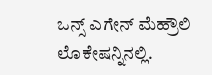ಒನ್ಸ್ ಎಗೇನ್ ಮೆಹ್ರೌಲಿ ಲೊಕೇಷನ್ನಿನಲ್ಲಿ.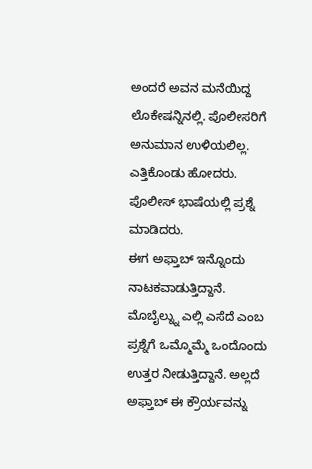ಅಂದರೆ ಅವನ ಮನೆಯಿದ್ದ ಲೊಕೇಷನ್ನಿನಲ್ಲಿ. ಪೊಲೀಸರಿಗೆ ಅನುಮಾನ ಉಳಿಯಲಿಲ್ಲ. ಎತ್ತಿಕೊಂಡು ಹೋದರು. ಪೊಲೀಸ್ ಭಾಷೆಯಲ್ಲಿ ಪ್ರಶ್ನೆ ಮಾಡಿದರು.
ಈಗ ಅಫ್ತಾಬ್ ಇನ್ನೊಂದು ನಾಟಕವಾಡುತ್ತಿದ್ದಾನೆ. ಮೊಬೈಲ್ನ್ನು ಎಲ್ಲಿ ಎಸೆದೆ ಎಂಬ ಪ್ರಶ್ನೆಗೆ ಒಮ್ಮೊಮ್ಮೆ ಒಂದೊಂದು ಉತ್ತರ ನೀಡುತ್ತಿದ್ದಾನೆ. ಅಲ್ಲದೆ ಅಫ್ತಾಬ್ ಈ ಕ್ರೌರ್ಯವನ್ನು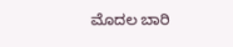ಮೊದಲ ಬಾರಿ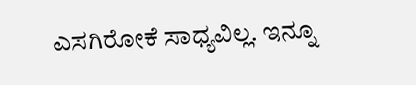ಎಸಗಿರೋಕೆ ಸಾಧ್ಯವಿಲ್ಲ. ಇನ್ನೂ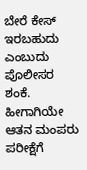ಬೇರೆ ಕೇಸ್ ಇರಬಹುದು ಎಂಬುದು ಪೊಲೀಸರ ಶಂಕೆ. ಹೀಗಾಗಿಯೇ ಆತನ ಮಂಪರು ಪರೀಕ್ಷೆಗೆ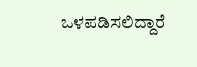ಒಳಪಡಿಸಲಿದ್ದಾರೆ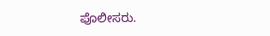ಪೊಲೀಸರು.